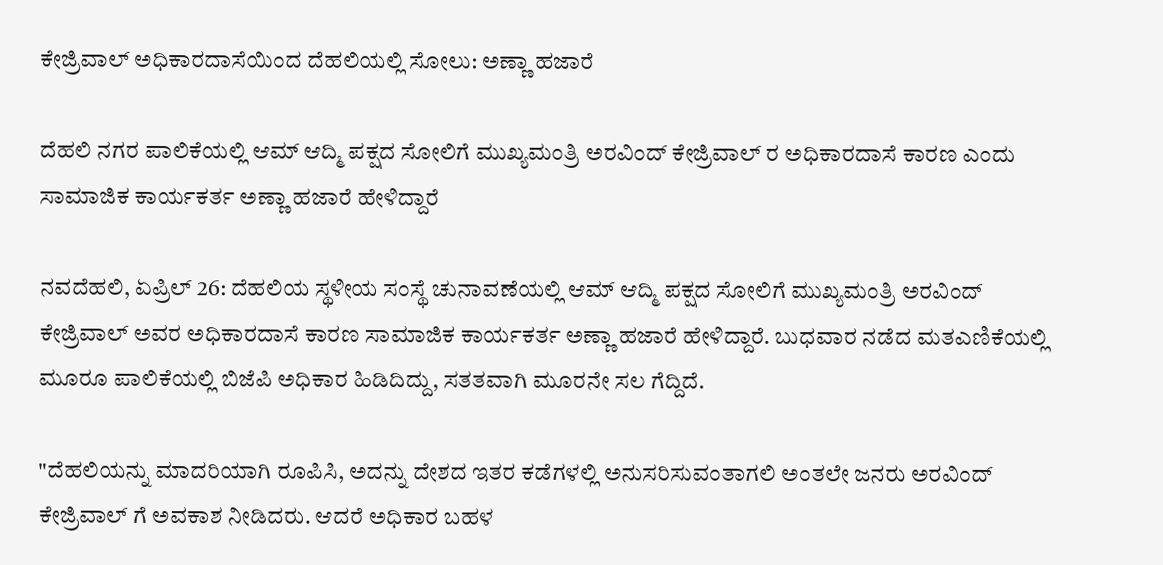ಕೇಜ್ರಿವಾಲ್ ಅಧಿಕಾರದಾಸೆಯಿಂದ ದೆಹಲಿಯಲ್ಲಿ ಸೋಲು: ಅಣ್ಣಾ ಹಜಾರೆ

ದೆಹಲಿ ನಗರ ಪಾಲಿಕೆಯಲ್ಲಿ ಆಮ್ ಆದ್ಮಿ ಪಕ್ಷದ ಸೋಲಿಗೆ ಮುಖ್ಯಮಂತ್ರಿ ಅರವಿಂದ್ ಕೇಜ್ರಿವಾಲ್ ರ ಅಧಿಕಾರದಾಸೆ ಕಾರಣ ಎಂದು ಸಾಮಾಜಿಕ ಕಾರ್ಯಕರ್ತ ಅಣ್ಣಾ ಹಜಾರೆ ಹೇಳಿದ್ದಾರೆ

ನವದೆಹಲಿ, ಏಪ್ರಿಲ್ 26: ದೆಹಲಿಯ ಸ್ಥಳೀಯ ಸಂಸ್ಥೆ ಚುನಾವಣೆಯಲ್ಲಿ ಆಮ್ ಆದ್ಮಿ ಪಕ್ಷದ ಸೋಲಿಗೆ ಮುಖ್ಯಮಂತ್ರಿ ಅರವಿಂದ್ ಕೇಜ್ರಿವಾಲ್ ಅವರ ಅಧಿಕಾರದಾಸೆ ಕಾರಣ ಸಾಮಾಜಿಕ ಕಾರ್ಯಕರ್ತ ಅಣ್ಣಾ ಹಜಾರೆ ಹೇಳಿದ್ದಾರೆ. ಬುಧವಾರ ನಡೆದ ಮತಎಣಿಕೆಯಲ್ಲಿ ಮೂರೂ ಪಾಲಿಕೆಯಲ್ಲಿ ಬಿಜೆಪಿ ಅಧಿಕಾರ ಹಿಡಿದಿದ್ದು, ಸತತವಾಗಿ ಮೂರನೇ ಸಲ ಗೆದ್ದಿದೆ.

"ದೆಹಲಿಯನ್ನು ಮಾದರಿಯಾಗಿ ರೂಪಿಸಿ, ಅದನ್ನು ದೇಶದ ಇತರ ಕಡೆಗಳಲ್ಲಿ ಅನುಸರಿಸುವಂತಾಗಲಿ ಅಂತಲೇ ಜನರು ಅರವಿಂದ್ ಕೇಜ್ರಿವಾಲ್ ಗೆ ಅವಕಾಶ ನೀಡಿದರು. ಆದರೆ ಅಧಿಕಾರ ಬಹಳ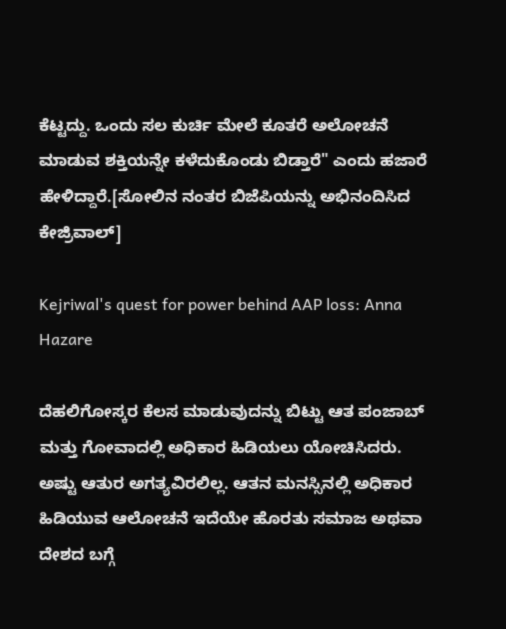ಕೆಟ್ಟದ್ದು. ಒಂದು ಸಲ ಕುರ್ಚಿ ಮೇಲೆ ಕೂತರೆ ಅಲೋಚನೆ ಮಾಡುವ ಶಕ್ತಿಯನ್ನೇ ಕಳೆದುಕೊಂಡು ಬಿಡ್ತಾರೆ" ಎಂದು ಹಜಾರೆ ಹೇಳಿದ್ದಾರೆ.[ಸೋಲಿನ ನಂತರ ಬಿಜೆಪಿಯನ್ನು ಅಭಿನಂದಿಸಿದ ಕೇಜ್ರಿವಾಲ್]

Kejriwal's quest for power behind AAP loss: Anna Hazare

ದೆಹಲಿಗೋಸ್ಕರ ಕೆಲಸ ಮಾಡುವುದನ್ನು ಬಿಟ್ಟು ಆತ ಪಂಜಾಬ್ ಮತ್ತು ಗೋವಾದಲ್ಲಿ ಅಧಿಕಾರ ಹಿಡಿಯಲು ಯೋಚಿಸಿದರು. ಅಷ್ಟು ಆತುರ ಅಗತ್ಯವಿರಲಿಲ್ಲ. ಆತನ ಮನಸ್ಸಿನಲ್ಲಿ ಅಧಿಕಾರ ಹಿಡಿಯುವ ಆಲೋಚನೆ ಇದೆಯೇ ಹೊರತು ಸಮಾಜ ಅಥವಾ ದೇಶದ ಬಗ್ಗೆ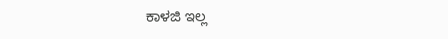ಕಾಳಜಿ ಇಲ್ಲ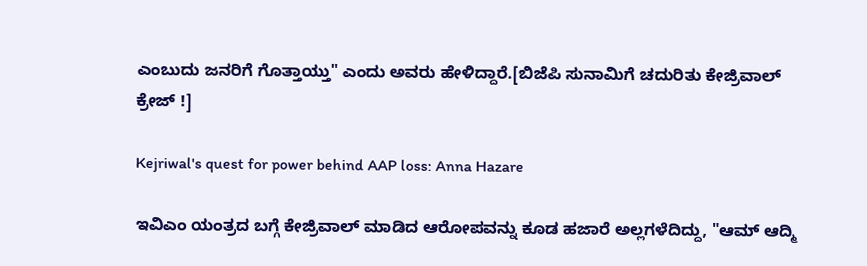ಎಂಬುದು ಜನರಿಗೆ ಗೊತ್ತಾಯ್ತು" ಎಂದು ಅವರು ಹೇಳಿದ್ದಾರೆ.[ಬಿಜೆಪಿ ಸುನಾಮಿಗೆ ಚದುರಿತು ಕೇಜ್ರಿವಾಲ್ ಕ್ರೇಜ್ !]

Kejriwal's quest for power behind AAP loss: Anna Hazare

ಇವಿಎಂ ಯಂತ್ರದ ಬಗ್ಗೆ ಕೇಜ್ರಿವಾಲ್ ಮಾಡಿದ ಆರೋಪವನ್ನು ಕೂಡ ಹಜಾರೆ ಅಲ್ಲಗಳೆದಿದ್ದು, "ಆಮ್ ಆದ್ಮಿ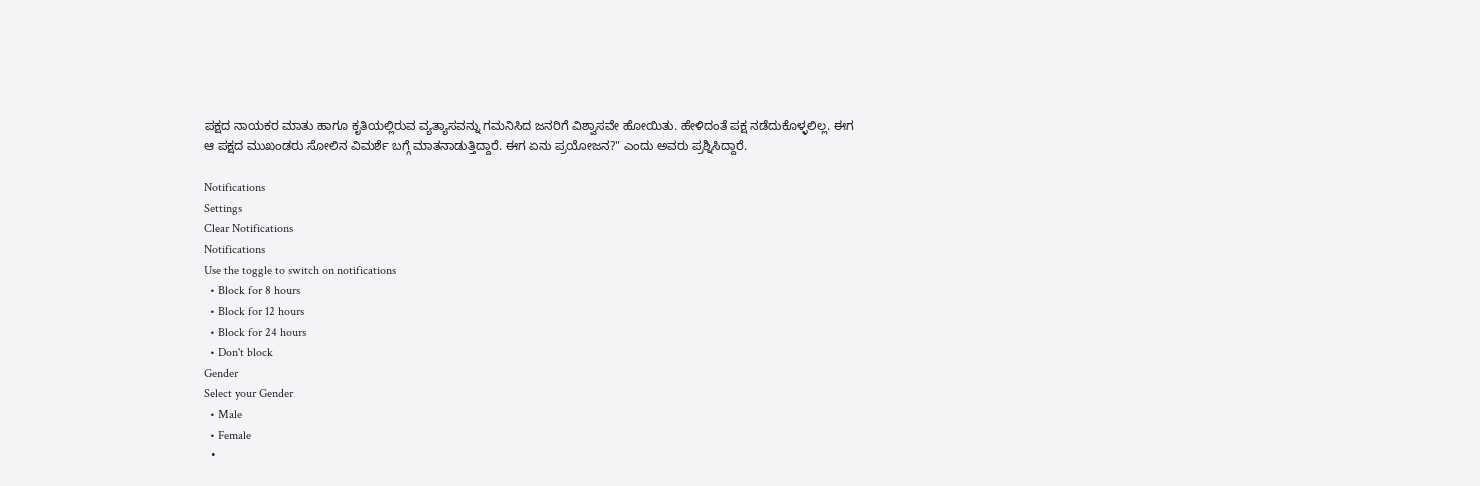ಪಕ್ಷದ ನಾಯಕರ ಮಾತು ಹಾಗೂ ಕೃತಿಯಲ್ಲಿರುವ ವ್ಯತ್ಯಾಸವನ್ನು ಗಮನಿಸಿದ ಜನರಿಗೆ ವಿಶ್ವಾಸವೇ ಹೋಯಿತು. ಹೇಳಿದಂತೆ ಪಕ್ಷ ನಡೆದುಕೊಳ್ಳಲಿಲ್ಲ. ಈಗ ಆ ಪಕ್ಷದ ಮುಖಂಡರು ಸೋಲಿನ ವಿಮರ್ಶೆ ಬಗ್ಗೆ ಮಾತನಾಡುತ್ತಿದ್ದಾರೆ. ಈಗ ಏನು ಪ್ರಯೋಜನ?" ಎಂದು ಅವರು ಪ್ರಶ್ನಿಸಿದ್ದಾರೆ.

Notifications
Settings
Clear Notifications
Notifications
Use the toggle to switch on notifications
  • Block for 8 hours
  • Block for 12 hours
  • Block for 24 hours
  • Don't block
Gender
Select your Gender
  • Male
  • Female
  •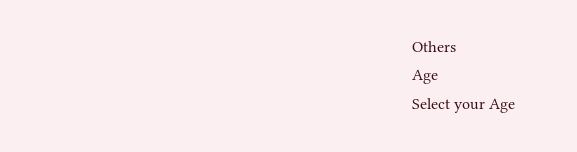Others
Age
Select your Age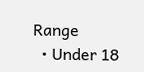Range
  • Under 18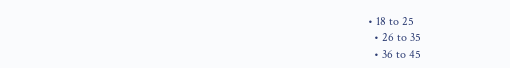• 18 to 25
  • 26 to 35
  • 36 to 45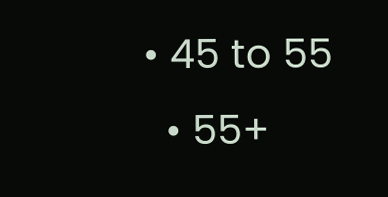• 45 to 55
  • 55+